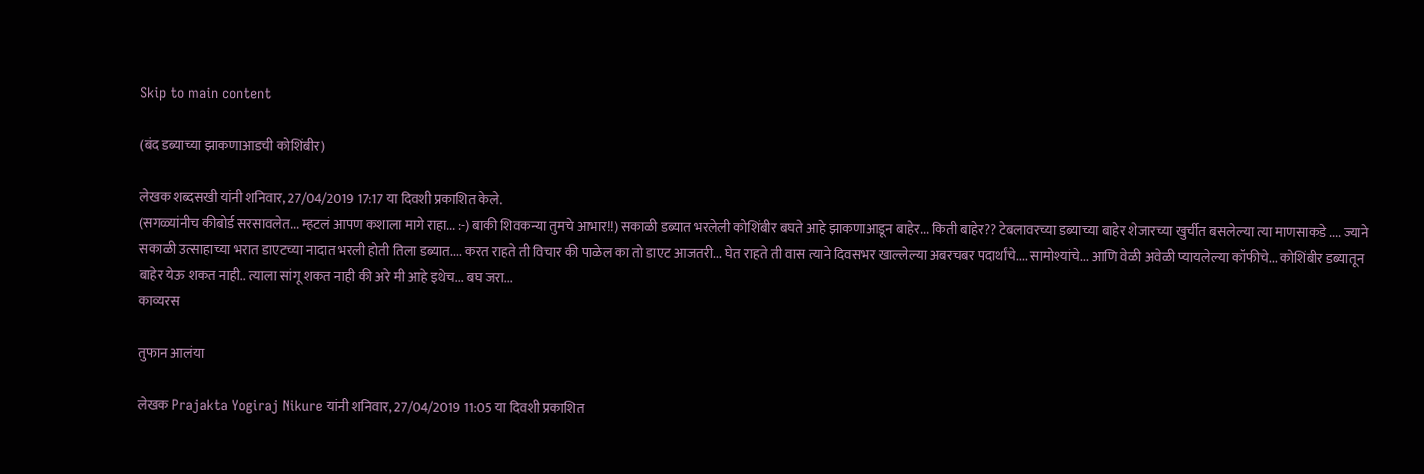Skip to main content

(बंद डब्याच्या झाकणाआडची कोशिंबीर)

लेखक शब्दसखी यांनी शनिवार, 27/04/2019 17:17 या दिवशी प्रकाशित केले.
(सगळ्यांनीच कीबोर्ड सरसावलेत... म्हटलं आपण कशाला मागे राहा... :-) बाकी शिवकन्या तुमचे आभार!!) सकाळी डब्यात भरलेली कोशिंबीर बघते आहे झाकणाआडून बाहेर... किती बाहेर?? टेबलावरच्या डब्याच्या बाहेर शेजारच्या खुर्चीत बसलेल्या त्या माणसाकडे .... ज्याने सकाळी उत्साहाच्या भरात डाएटच्या नादात भरली होती तिला डब्यात.... करत राहते ती विचार की पाळेल का तो डाएट आजतरी... घेत राहते ती वास त्याने दिवसभर खाल्लेल्या अबरचबर पदार्थांचे.... सामोश्यांचे... आणि वेळी अवेळी प्यायलेल्या कॉफीचे... कोशिंबीर डब्यातून बाहेर येऊ शकत नाही.. त्याला सांगू शकत नाही की अरे मी आहे इथेच... बघ जरा...
काव्यरस

तुफान आलंया

लेखक Prajakta Yogiraj Nikure यांनी शनिवार, 27/04/2019 11:05 या दिवशी प्रकाशित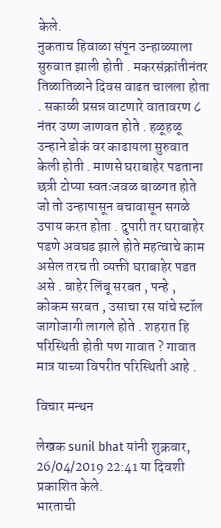केले.
नुकताच हिवाळा संपून उन्हाळ्याला सुरुवात झाली होती . मकरसंक्रांतीनंतर तिळातिळाने दिवस वाढत चालला होता . सकाळी प्रसन्न वाटणारे वातावरण ८ नंतर उष्ण जाणवत होते . हळूहळू उन्हाने डोकं वर काढायला सुरुवात केली होती . माणसे घराबाहेर पडताना छत्री टोप्या स्वतःजवळ बाळगत होते जो तो उन्हापासून बचावासून सगळे उपाय करत होता . दुपारी तर घराबाहेर पडणे अवघड झाले होते महत्वाचे काम असेल तरच ती व्यक्ती घराबाहेर पडत असे . बाहेर लिंबू सरबत , पन्हे , कोकम सरबत , उसाचा रस यांचे स्टॉल जागोजागी लागले होते . शहरात हि परिस्थिती होती पण गावात ? गावात मात्र याच्या विपरीत परिस्थिती आहे .

विचार मन्थन

लेखक sunil bhat यांनी शुक्रवार, 26/04/2019 22:41 या दिवशी प्रकाशित केले.
भारताची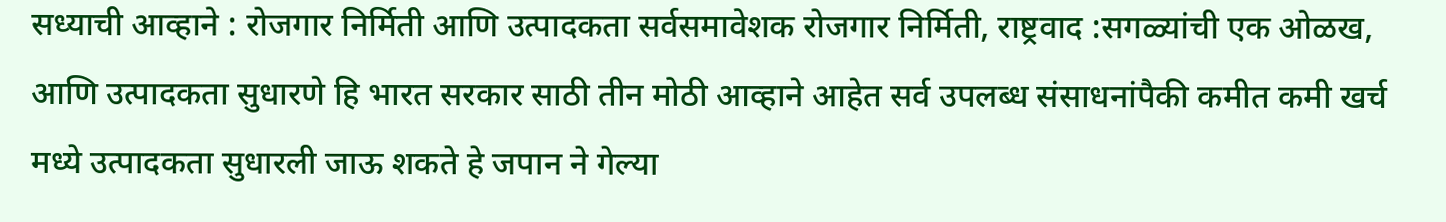सध्याची आव्हाने : रोजगार निर्मिती आणि उत्पादकता सर्वसमावेशक रोजगार निर्मिती, राष्ट्रवाद :सगळ्यांची एक ओळख, आणि उत्पादकता सुधारणे हि भारत सरकार साठी तीन मोठी आव्हाने आहेत सर्व उपलब्ध संसाधनांपैकी कमीत कमी खर्च मध्ये उत्पादकता सुधारली जाऊ शकते हे जपान ने गेल्या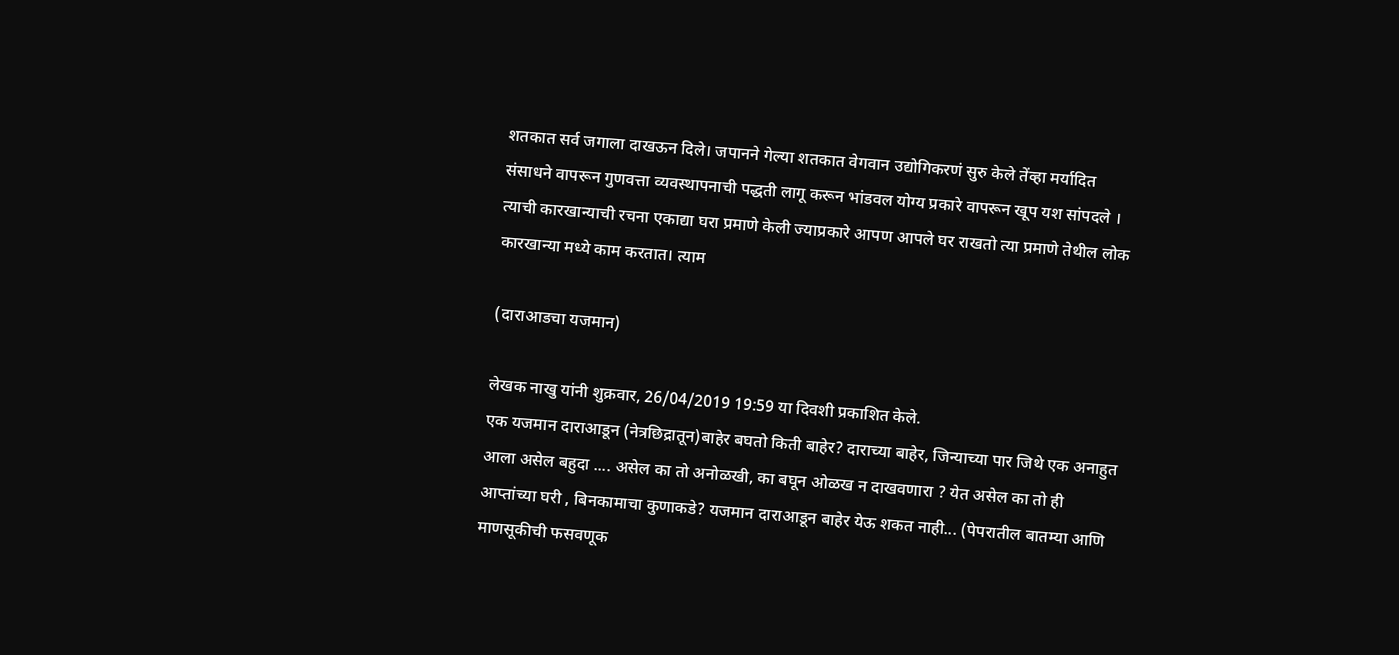शतकात सर्व जगाला दाखऊन दिले। जपानने गेल्या शतकात वेगवान उद्योगिकरणं सुरु केले तेंव्हा मर्यादित संसाधने वापरून गुणवत्ता व्यवस्थापनाची पद्धती लागू करून भांडवल योग्य प्रकारे वापरून खूप यश सांपदले । त्याची कारखान्याची रचना एकाद्या घरा प्रमाणे केली ज्याप्रकारे आपण आपले घर राखतो त्या प्रमाणे तेथील लोक कारखान्या मध्ये काम करतात। त्याम

(दाराआडचा यजमान)

लेखक नाखु यांनी शुक्रवार, 26/04/2019 19:59 या दिवशी प्रकाशित केले.
एक यजमान दाराआडून (नेत्रछिद्रातून)बाहेर बघतो किती बाहेर? दाराच्या बाहेर, जिन्याच्या पार जिथे एक अनाहुत आला असेल बहुदा .... असेल का तो अनोळखी, का बघून ओळख न दाखवणारा ? येत असेल का तो ही आप्तांच्या घरी , बिनकामाचा कुणाकडे? यजमान दाराआडून बाहेर येऊ शकत नाही... (पेपरातील बातम्या आणि माणसूकीची फसवणूक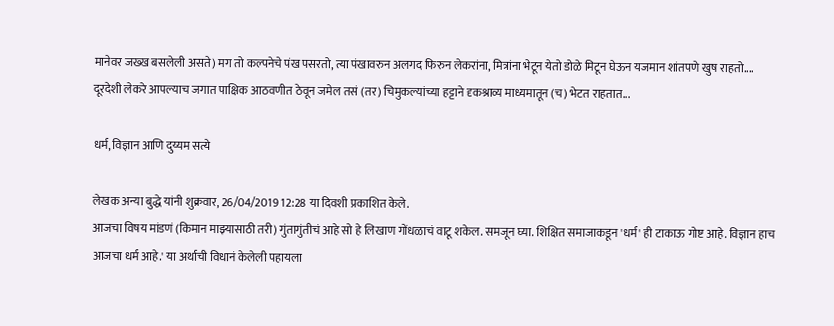मानेवर जख्ख बसलेली असते) मग तो कल्पनेचे पंख पसरतो, त्या पंखावरुन अलगद फिरुन लेकरांना, मित्रांना भेटून येतो डोळे मिटून घेऊन यजमान शांतपणे खुष राहतो.... दूरदेशी लेकरे आपल्याच जगात पाक्षिक आठवणीत ठेवून जमेल तसं (तर) चिमुकल्यांच्या हट्टाने दृकश्राव्य माध्यमातून (च) भेटत राहतात...

धर्म, विज्ञान आणि दुय्यम सत्ये

लेखक अन्या बुद्धे यांनी शुक्रवार, 26/04/2019 12:28 या दिवशी प्रकाशित केले.
आजचा विषय मांडणं (किमान माझ्यासाठी तरी) गुंतागुंतीचं आहे सो हे लिखाण गोंधळाचं वाटू शकेल. समजून घ्या. शिक्षित समाजाकडून 'धर्म' ही टाकाऊ गोष्ट आहे. विज्ञान हाच आजचा धर्म आहे.' या अर्थाची विधानं केलेली पहायला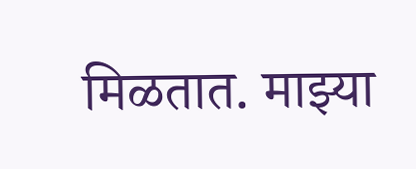मिळतात. माझ्या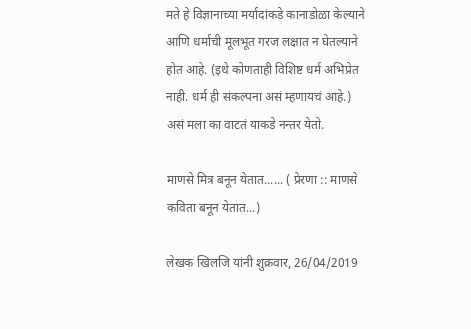मते हे विज्ञानाच्या मर्यादांकडे कानाडोळा केल्याने आणि धर्माची मूलभूत गरज लक्षात न घेतल्याने होत आहे. (इथे कोणताही विशिष्ट धर्म अभिप्रेत नाही. धर्म ही संकल्पना असं म्हणायचं आहे.) असं मला का वाटतं याकडे नन्तर येतो.

माणसे मित्र बनून येतात...... ( प्रेरणा :: माणसे कविता बनून येतात...)

लेखक खिलजि यांनी शुक्रवार, 26/04/2019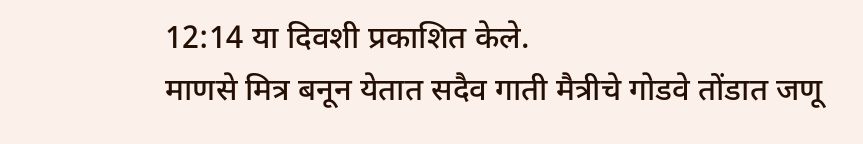12:14 या दिवशी प्रकाशित केले.
माणसे मित्र बनून येतात सदैव गाती मैत्रीचे गोडवे तोंडात जणू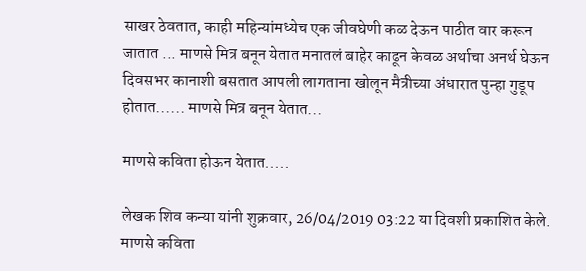साखर ठेवतात, काही महिन्यांमध्येच एक जीवघेणी कळ देऊन पाठीत वार करून जातात ... माणसे मित्र बनून येतात मनातलं बाहेर काढून केवळ अर्थाचा अनर्थ घेऊन दिवसभर कानाशी बसतात आपली लागताना खोलून मैत्रीच्या अंधारात पुन्हा गुडूप होतात...... माणसे मित्र बनून येतात...

माणसे कविता होऊन येतात.....

लेखक शिव कन्या यांनी शुक्रवार, 26/04/2019 03:22 या दिवशी प्रकाशित केले.
माणसे कविता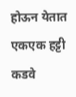होऊन येतात एकएक हट्टी कडवे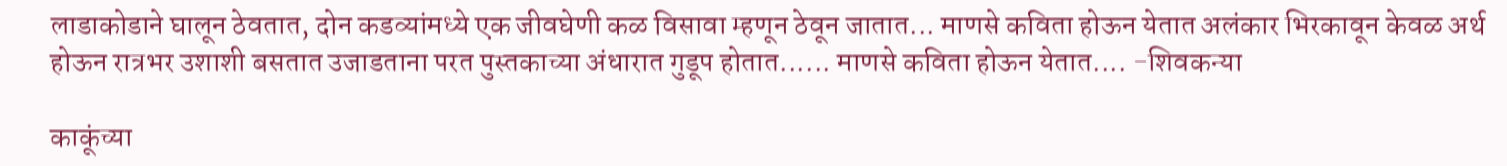लाडाकोडाने घालून ठेवतात, दोन कडव्यांमध्ये एक जीवघेणी कळ विसावा म्हणून ठेवून जातात... माणसे कविता होऊन येतात अलंकार भिरकावून केवळ अर्थ होऊन रात्रभर उशाशी बसतात उजाडताना परत पुस्तकाच्या अंधारात गुडूप होतात...... माणसे कविता होऊन येतात.... -शिवकन्या

काकूंच्या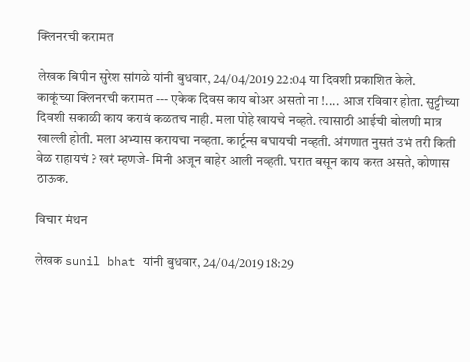क्लिनरची करामत

लेखक बिपीन सुरेश सांगळे यांनी बुधवार, 24/04/2019 22:04 या दिवशी प्रकाशित केले.
काकूंच्या क्लिनरची करामत --- एकेक दिवस काय बोअर असतो ना !.... आज रविवार होता. सुट्टीच्या दिवशी सकाळी काय करावं कळतच नाही. मला पोहे खायचे नव्हते. त्यासाठी आईची बोलणी मात्र खाल्ली होती. मला अभ्यास करायचा नव्हता. कार्टून्स बघायची नव्हती. अंगणात नुसतं उभं तरी किती वेळ राहायचं ? खरं म्हणजे- मिनी अजून बाहेर आली नव्हती. घरात बसून काय करत असते, कोणास ठाऊक.

विचार मंथन

लेखक sunil bhat यांनी बुधवार, 24/04/2019 18:29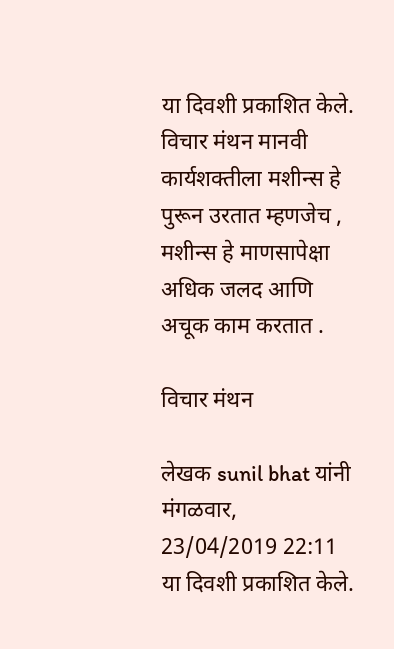या दिवशी प्रकाशित केले.
विचार मंथन मानवी कार्यशक्तीला मशीन्स हे पुरून उरतात म्हणजेच , मशीन्स हे माणसापेक्षा अधिक जलद आणि अचूक काम करतात .

विचार मंथन

लेखक sunil bhat यांनी मंगळवार, 23/04/2019 22:11 या दिवशी प्रकाशित केले.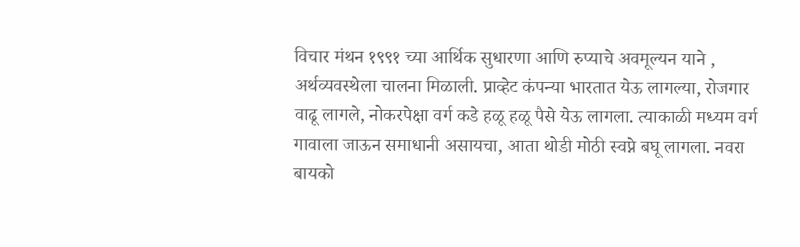विचार मंथन १९९१ च्या आर्थिक सुधारणा आणि रुप्याचे अवमूल्यन याने , अर्थव्यवस्थेला चालना मिळाली. प्राव्हेट कंपन्या भारतात येऊ लागल्या, रोजगार वाढू लागले, नोकरपेक्षा वर्ग कडे हळू हळू पैसे येऊ लागला. त्याकाळी मध्यम वर्ग गावाला जाऊन समाधानी असायचा, आता थोडी मोठी स्वप्ने बघू लागला. नवरा बायको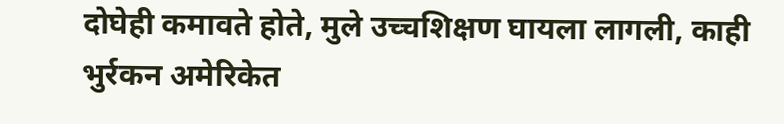दोघेही कमावते होते, मुले उच्चशिक्षण घायला लागली, काही भुर्रकन अमेरिकेत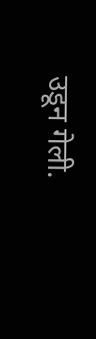उडून गेली.